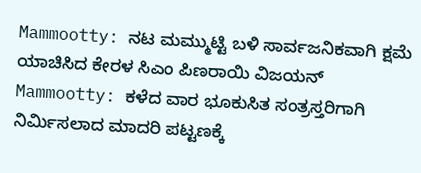Mammootty: ನಟ ಮಮ್ಮುಟ್ಟಿ ಬಳಿ ಸಾರ್ವಜನಿಕವಾಗಿ ಕ್ಷಮೆ ಯಾಚಿಸಿದ ಕೇರಳ ಸಿಎಂ ಪಿಣರಾಯಿ ವಿಜಯನ್
Mammootty: ಕಳೆದ ವಾರ ಭೂಕುಸಿತ ಸಂತ್ರಸ್ತರಿಗಾಗಿ ನಿರ್ಮಿಸಲಾದ ಮಾದರಿ ಪಟ್ಟಣಕ್ಕೆ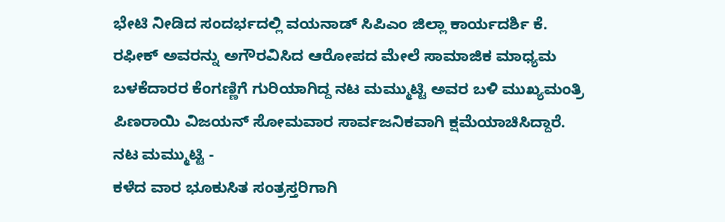ಭೇಟಿ ನೀಡಿದ ಸಂದರ್ಭದಲ್ಲಿ ವಯನಾಡ್ ಸಿಪಿಎಂ ಜಿಲ್ಲಾ ಕಾರ್ಯದರ್ಶಿ ಕೆ. ರಫೀಕ್ ಅವರನ್ನು ಅಗೌರವಿಸಿದ ಆರೋಪದ ಮೇಲೆ ಸಾಮಾಜಿಕ ಮಾಧ್ಯಮ ಬಳಕೆದಾರರ ಕೆಂಗಣ್ಣಿಗೆ ಗುರಿಯಾಗಿದ್ದ ನಟ ಮಮ್ಮುಟ್ಟಿ ಅವರ ಬಳಿ ಮುಖ್ಯಮಂತ್ರಿ ಪಿಣರಾಯಿ ವಿಜಯನ್ ಸೋಮವಾರ ಸಾರ್ವಜನಿಕವಾಗಿ ಕ್ಷಮೆಯಾಚಿಸಿದ್ದಾರೆ.
ನಟ ಮಮ್ಮುಟ್ಟಿ -
ಕಳೆದ ವಾರ ಭೂಕುಸಿತ ಸಂತ್ರಸ್ತರಿಗಾಗಿ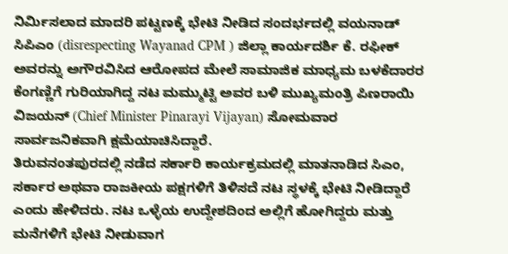ನಿರ್ಮಿಸಲಾದ ಮಾದರಿ ಪಟ್ಟಣಕ್ಕೆ ಭೇಟಿ ನೀಡಿದ ಸಂದರ್ಭದಲ್ಲಿ ವಯನಾಡ್ ಸಿಪಿಎಂ (disrespecting Wayanad CPM ) ಜಿಲ್ಲಾ ಕಾರ್ಯದರ್ಶಿ ಕೆ. ರಫೀಕ್ ಅವರನ್ನು ಅಗೌರವಿಸಿದ ಆರೋಪದ ಮೇಲೆ ಸಾಮಾಜಿಕ ಮಾಧ್ಯಮ ಬಳಕೆದಾರರ ಕೆಂಗಣ್ಣಿಗೆ ಗುರಿಯಾಗಿದ್ದ ನಟ ಮಮ್ಮುಟ್ಟಿ ಅವರ ಬಳಿ ಮುಖ್ಯಮಂತ್ರಿ ಪಿಣರಾಯಿ ವಿಜಯನ್ (Chief Minister Pinarayi Vijayan) ಸೋಮವಾರ ಸಾರ್ವಜನಿಕವಾಗಿ ಕ್ಷಮೆಯಾಚಿಸಿದ್ದಾರೆ.
ತಿರುವನಂತಪುರದಲ್ಲಿ ನಡೆದ ಸರ್ಕಾರಿ ಕಾರ್ಯಕ್ರಮದಲ್ಲಿ ಮಾತನಾಡಿದ ಸಿಎಂ, ಸರ್ಕಾರ ಅಥವಾ ರಾಜಕೀಯ ಪಕ್ಷಗಳಿಗೆ ತಿಳಿಸದೆ ನಟ ಸ್ಥಳಕ್ಕೆ ಭೇಟಿ ನೀಡಿದ್ದಾರೆ ಎಂದು ಹೇಳಿದರು. ನಟ ಒಳ್ಳೆಯ ಉದ್ದೇಶದಿಂದ ಅಲ್ಲಿಗೆ ಹೋಗಿದ್ದರು ಮತ್ತು ಮನೆಗಳಿಗೆ ಭೇಟಿ ನೀಡುವಾಗ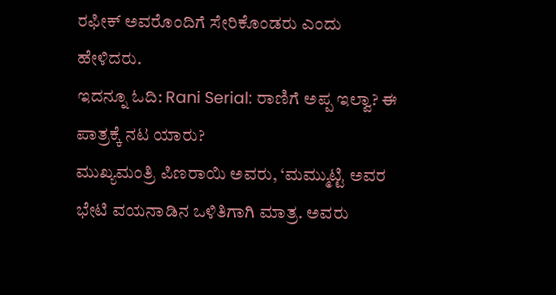ರಫೀಕ್ ಅವರೊಂದಿಗೆ ಸೇರಿಕೊಂಡರು ಎಂದು ಹೇಳಿದರು.
ಇದನ್ನೂ ಓದಿ: Rani Serial: ರಾಣಿಗೆ ಅಪ್ಪ ಇಲ್ವಾ? ಈ ಪಾತ್ರಕ್ಕೆ ನಟ ಯಾರು?
ಮುಖ್ಯಮಂತ್ರಿ ಪಿಣರಾಯಿ ಅವರು, ‘ಮಮ್ಮುಟ್ಟಿ ಅವರ ಭೇಟಿ ವಯನಾಡಿನ ಒಳಿತಿಗಾಗಿ ಮಾತ್ರ. ಅವರು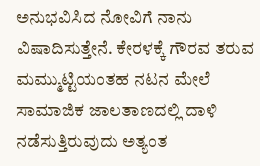ಅನುಭವಿಸಿದ ನೋವಿಗೆ ನಾನು ವಿಷಾದಿಸುತ್ತೇನೆ. ಕೇರಳಕ್ಕೆ ಗೌರವ ತರುವ ಮಮ್ಮುಟ್ಟಿಯಂತಹ ನಟನ ಮೇಲೆ ಸಾಮಾಜಿಕ ಜಾಲತಾಣದಲ್ಲಿ ದಾಳಿ ನಡೆಸುತ್ತಿರುವುದು ಅತ್ಯಂತ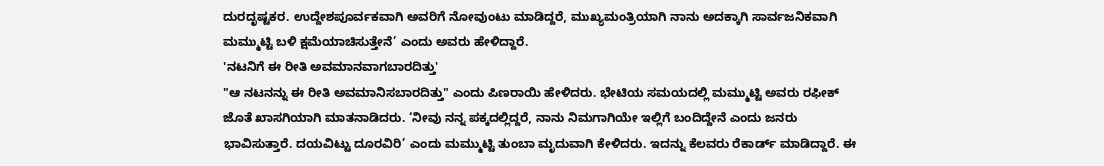ದುರದೃಷ್ಟಕರ. ಉದ್ದೇಶಪೂರ್ವಕವಾಗಿ ಅವರಿಗೆ ನೋವುಂಟು ಮಾಡಿದ್ದರೆ, ಮುಖ್ಯಮಂತ್ರಿಯಾಗಿ ನಾನು ಅದಕ್ಕಾಗಿ ಸಾರ್ವಜನಿಕವಾಗಿ ಮಮ್ಮುಟ್ಟಿ ಬಳಿ ಕ್ಷಮೆಯಾಚಿಸುತ್ತೇನೆ’ ಎಂದು ಅವರು ಹೇಳಿದ್ದಾರೆ.
'ನಟನಿಗೆ ಈ ರೀತಿ ಅವಮಾನವಾಗಬಾರದಿತ್ತು'
"ಆ ನಟನನ್ನು ಈ ರೀತಿ ಅವಮಾನಿಸಬಾರದಿತ್ತು" ಎಂದು ಪಿಣರಾಯಿ ಹೇಳಿದರು. ಭೇಟಿಯ ಸಮಯದಲ್ಲಿ ಮಮ್ಮುಟ್ಟಿ ಅವರು ರಫೀಕ್ ಜೊತೆ ಖಾಸಗಿಯಾಗಿ ಮಾತನಾಡಿದರು. ‘ನೀವು ನನ್ನ ಪಕ್ಕದಲ್ಲಿದ್ದರೆ, ನಾನು ನಿಮಗಾಗಿಯೇ ಇಲ್ಲಿಗೆ ಬಂದಿದ್ದೇನೆ ಎಂದು ಜನರು ಭಾವಿಸುತ್ತಾರೆ. ದಯವಿಟ್ಟು ದೂರವಿರಿ’ ಎಂದು ಮಮ್ಮುಟ್ಟಿ ತುಂಬಾ ಮೃದುವಾಗಿ ಕೇಳಿದರು. ಇದನ್ನು ಕೆಲವರು ರೆಕಾರ್ಡ್ ಮಾಡಿದ್ದಾರೆ. ಈ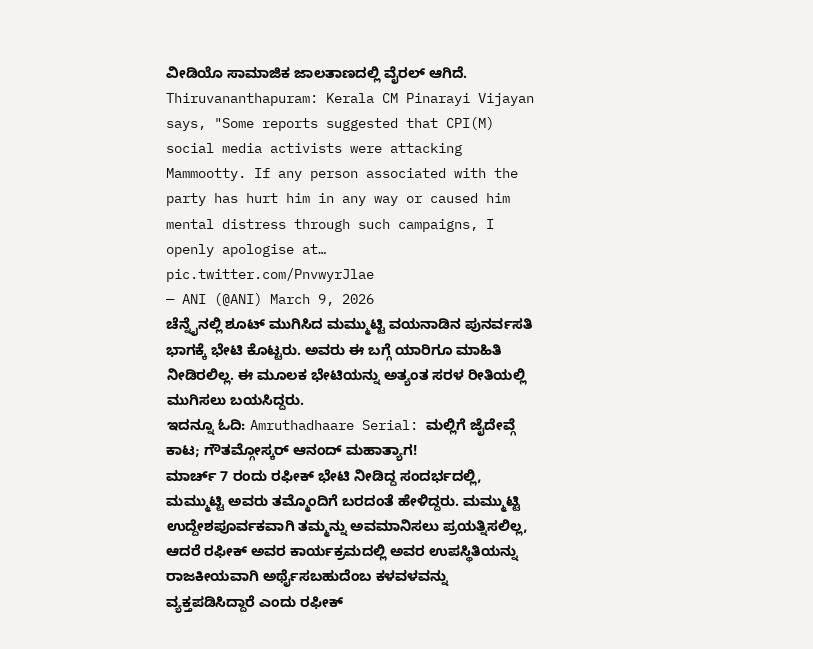ವೀಡಿಯೊ ಸಾಮಾಜಿಕ ಜಾಲತಾಣದಲ್ಲಿ ವೈರಲ್ ಆಗಿದೆ.
Thiruvananthapuram: Kerala CM Pinarayi Vijayan says, "Some reports suggested that CPI(M) social media activists were attacking Mammootty. If any person associated with the party has hurt him in any way or caused him mental distress through such campaigns, I openly apologise at… pic.twitter.com/PnvwyrJlae
— ANI (@ANI) March 9, 2026
ಚೆನ್ನೈನಲ್ಲಿ ಶೂಟ್ ಮುಗಿಸಿದ ಮಮ್ಮುಟ್ಟಿ ವಯನಾಡಿನ ಪುನರ್ವಸತಿ ಭಾಗಕ್ಕೆ ಭೇಟಿ ಕೊಟ್ಟರು. ಅವರು ಈ ಬಗ್ಗೆ ಯಾರಿಗೂ ಮಾಹಿತಿ ನೀಡಿರಲಿಲ್ಲ. ಈ ಮೂಲಕ ಭೇಟಿಯನ್ನು ಅತ್ಯಂತ ಸರಳ ರೀತಿಯಲ್ಲಿ ಮುಗಿಸಲು ಬಯಸಿದ್ದರು.
ಇದನ್ನೂ ಓದಿ: Amruthadhaare Serial: ಮಲ್ಲಿಗೆ ಜೈದೇವ್ಗೆ ಕಾಟ; ಗೌತಮ್ಗೋಸ್ಕರ್ ಆನಂದ್ ಮಹಾತ್ಯಾಗ!
ಮಾರ್ಚ್ 7 ರಂದು ರಫೀಕ್ ಭೇಟಿ ನೀಡಿದ್ದ ಸಂದರ್ಭದಲ್ಲಿ, ಮಮ್ಮುಟ್ಟಿ ಅವರು ತಮ್ಮೊಂದಿಗೆ ಬರದಂತೆ ಹೇಳಿದ್ದರು. ಮಮ್ಮುಟ್ಟಿ ಉದ್ದೇಶಪೂರ್ವಕವಾಗಿ ತಮ್ಮನ್ನು ಅವಮಾನಿಸಲು ಪ್ರಯತ್ನಿಸಲಿಲ್ಲ, ಆದರೆ ರಫೀಕ್ ಅವರ ಕಾರ್ಯಕ್ರಮದಲ್ಲಿ ಅವರ ಉಪಸ್ಥಿತಿಯನ್ನು ರಾಜಕೀಯವಾಗಿ ಅರ್ಥೈಸಬಹುದೆಂಬ ಕಳವಳವನ್ನು ವ್ಯಕ್ತಪಡಿಸಿದ್ದಾರೆ ಎಂದು ರಫೀಕ್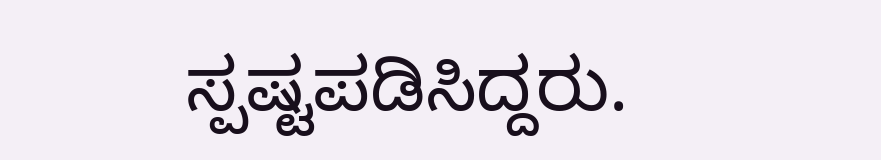ಸ್ಪಷ್ಟಪಡಿಸಿದ್ದರು.